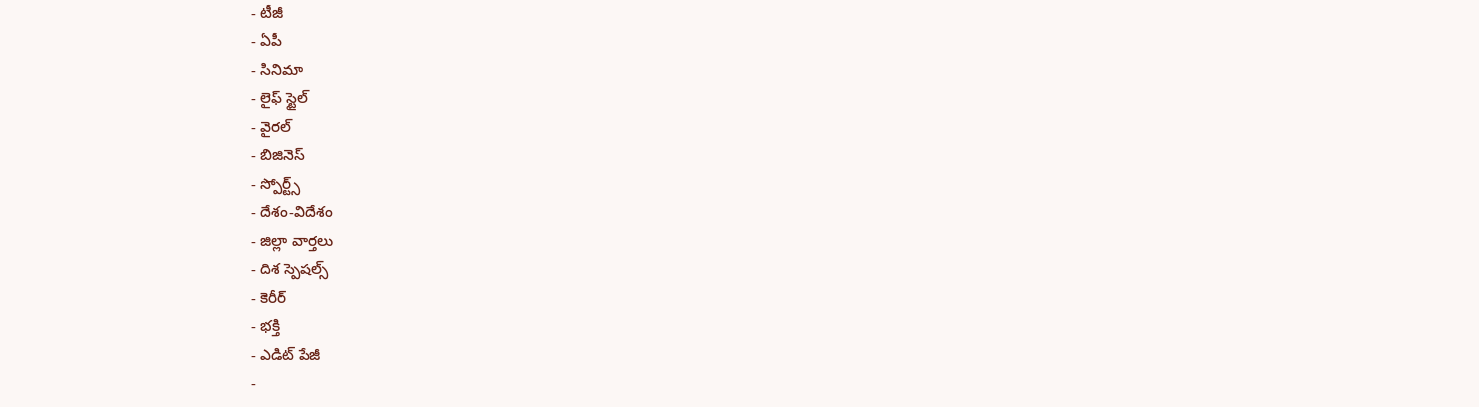- టీజీ
- ఏపీ
- సినిమా
- లైఫ్ స్టైల్
- వైరల్
- బిజినెస్
- స్పోర్ట్స్
- దేశం-విదేశం
- జిల్లా వార్తలు
- దిశ స్పెషల్స్
- కెరీర్
- భక్తి
- ఎడిట్ పేజీ
-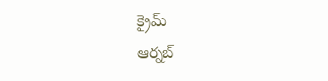క్రైమ్
ఆర్నబ్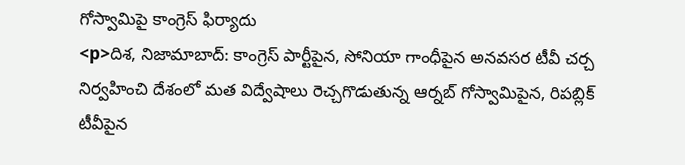గోస్వామిపై కాంగ్రెస్ ఫిర్యాదు
<p>దిశ, నిజామాబాద్: కాంగ్రెస్ పార్టీపైన, సోనియా గాంధీపైన అనవసర టీవీ చర్చ నిర్వహించి దేశంలో మత విద్వేషాలు రెచ్చగొడుతున్న ఆర్నబ్ గోస్వామిపైన, రిపబ్లిక్ టీవీపైన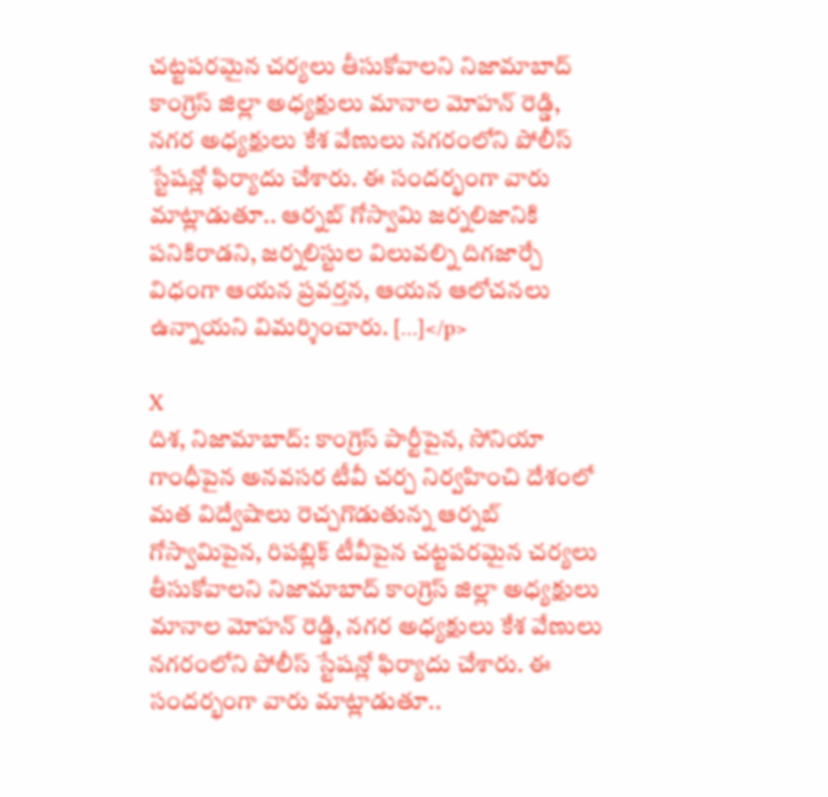చట్టపరమైన చర్యలు తీసుకోవాలని నిజామాబాద్ కాంగ్రెస్ జిల్లా అధ్యక్షులు మానాల మోహన్ రెడ్డి, నగర అధ్యక్షులు కేశ వేణులు నగరంలోని పోలీస్ స్టేషన్లో ఫిర్యాదు చేశారు. ఈ సందర్భంగా వారు మాట్లాడుతూ.. ఆర్నబ్ గోస్వామి జర్నలిజానికి పనికిరాడని, జర్నలిస్టుల విలువల్ని దిగజార్చే విధంగా ఆయన ప్రవర్తన, ఆయన ఆలోచనలు ఉన్నాయని విమర్శించారు. […]</p>

X
దిశ, నిజామాబాద్: కాంగ్రెస్ పార్టీపైన, సోనియా గాంధీపైన అనవసర టీవీ చర్చ నిర్వహించి దేశంలో మత విద్వేషాలు రెచ్చగొడుతున్న ఆర్నబ్ గోస్వామిపైన, రిపబ్లిక్ టీవీపైన చట్టపరమైన చర్యలు తీసుకోవాలని నిజామాబాద్ కాంగ్రెస్ జిల్లా అధ్యక్షులు మానాల మోహన్ రెడ్డి, నగర అధ్యక్షులు కేశ వేణులు నగరంలోని పోలీస్ స్టేషన్లో ఫిర్యాదు చేశారు. ఈ సందర్భంగా వారు మాట్లాడుతూ..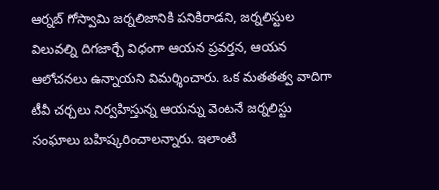ఆర్నబ్ గోస్వామి జర్నలిజానికి పనికిరాడని, జర్నలిస్టుల విలువల్ని దిగజార్చే విధంగా ఆయన ప్రవర్తన, ఆయన ఆలోచనలు ఉన్నాయని విమర్శించారు. ఒక మతతత్వ వాదిగా టీవీ చర్చలు నిర్వహిస్తున్న ఆయన్ను వెంటనే జర్నలిస్టు సంఘాలు బహిష్కరించాలన్నారు. ఇలాంటి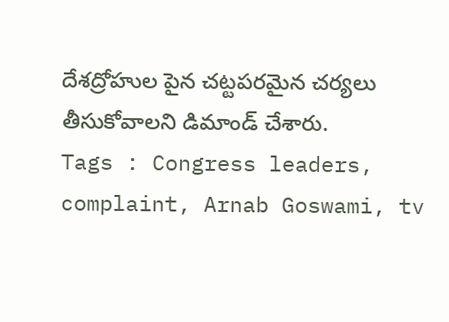దేశద్రోహుల పైన చట్టపరమైన చర్యలు తీసుకోవాలని డిమాండ్ చేశారు.
Tags : Congress leaders, complaint, Arnab Goswami, tv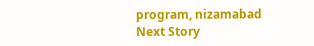program, nizamabad
Next Story